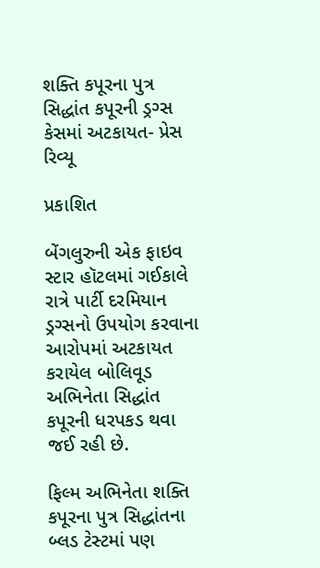શક્તિ કપૂરના પુત્ર સિદ્ધાંત કપૂરની ડ્રગ્સ કેસમાં અટકાયત- પ્રેસ રિવ્યૂ

પ્રકાશિત

બેંગલુરુની એક ફાઇવ સ્ટાર હૉટલમાં ગઈકાલે રાત્રે પાર્ટી દરમિયાન ડ્રગ્સનો ઉપયોગ કરવાના આરોપમાં અટકાયત કરાયેલ બોલિવૂડ અભિનેતા સિદ્ધાંત કપૂરની ધરપકડ થવા જઈ રહી છે.

ફિલ્મ અભિનેતા શક્તિ કપૂરના પુત્ર સિદ્ધાંતના બ્લડ ટેસ્ટમાં પણ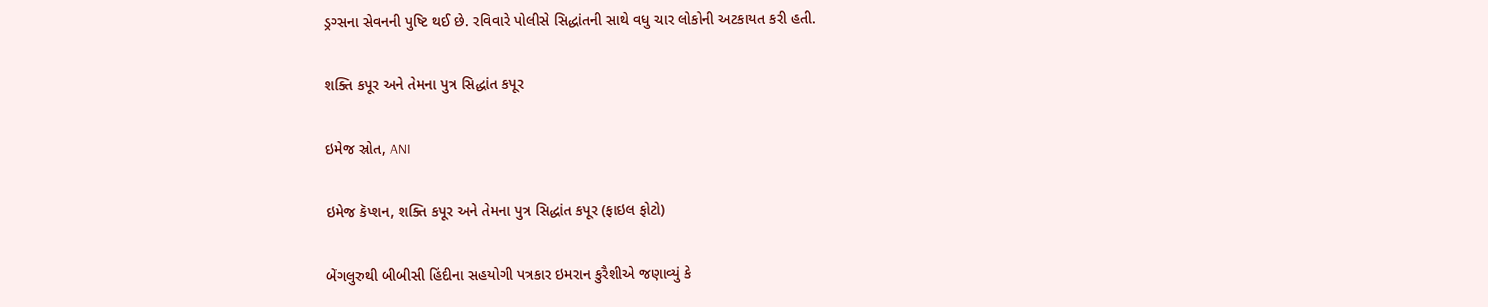ડ્રગ્સના સેવનની પુષ્ટિ થઈ છે. રવિવારે પોલીસે સિદ્ધાંતની સાથે વધુ ચાર લોકોની અટકાયત કરી હતી.

શક્તિ કપૂર અને તેમના પુત્ર સિદ્ધાંત કપૂર

ઇમેજ સ્રોત, ANI

ઇમેજ કૅપ્શન, શક્તિ કપૂર અને તેમના પુત્ર સિદ્ધાંત કપૂર (ફાઇલ ફોટો)

બેંગલુરુથી બીબીસી હિંદીના સહયોગી પત્રકાર ઇમરાન કુરૈશીએ જણાવ્યું કે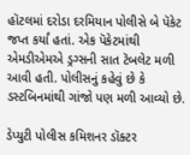હૉટલમાં દરોડા દરમિયાન પોલીસે બે પૅકેટ જપ્ત કર્યાં હતાં. એક પૅકેટમાંથી એમડીએમએ ડ્રગ્સની સાત ટૅબલેટ મળી આવી હતી. પોલીસનું કહેવું છે કે ડસ્ટબિનમાંથી ગાંજો પણ મળી આવ્યો છે.

ડેપ્યુટી પોલીસ કમિશનર ડૉક્ટર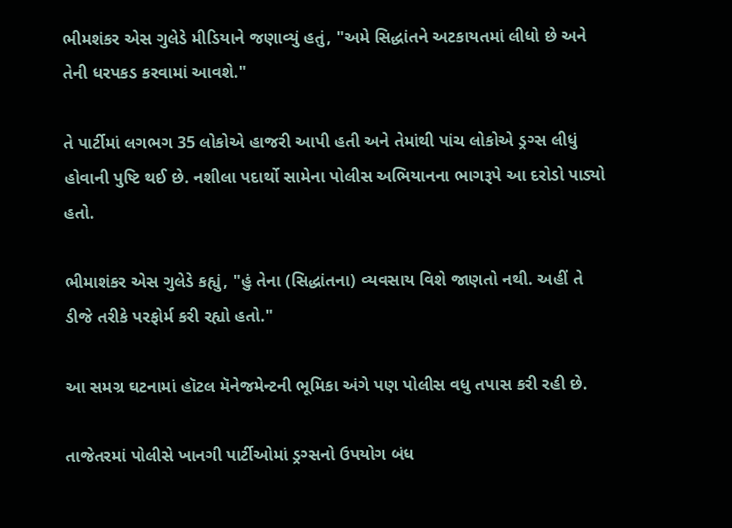ભીમશંકર એસ ગુલેડે મીડિયાને જણાવ્યું હતું, "અમે સિદ્ધાંતને અટકાયતમાં લીધો છે અને તેની ધરપકડ કરવામાં આવશે."

તે પાર્ટીમાં લગભગ 35 લોકોએ હાજરી આપી હતી અને તેમાંથી પાંચ લોકોએ ડ્રગ્સ લીધું હોવાની પુષ્ટિ થઈ છે. નશીલા પદાર્થો સામેના પોલીસ અભિયાનના ભાગરૂપે આ દરોડો પાડ્યો હતો.

ભીમાશંકર એસ ગુલેડે કહ્યું, "હું તેના (સિદ્ધાંતના) વ્યવસાય વિશે જાણતો નથી. અહીં તે ડીજે તરીકે પરફોર્મ કરી રહ્યો હતો."

આ સમગ્ર ઘટનામાં હૉટલ મૅનેજમેન્ટની ભૂમિકા અંગે પણ પોલીસ વધુ તપાસ કરી રહી છે.

તાજેતરમાં પોલીસે ખાનગી પાર્ટીઓમાં ડ્રગ્સનો ઉપયોગ બંધ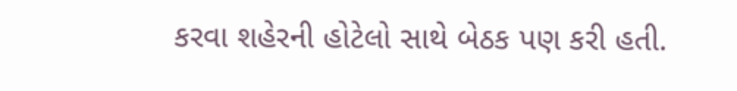કરવા શહેરની હોટેલો સાથે બેઠક પણ કરી હતી.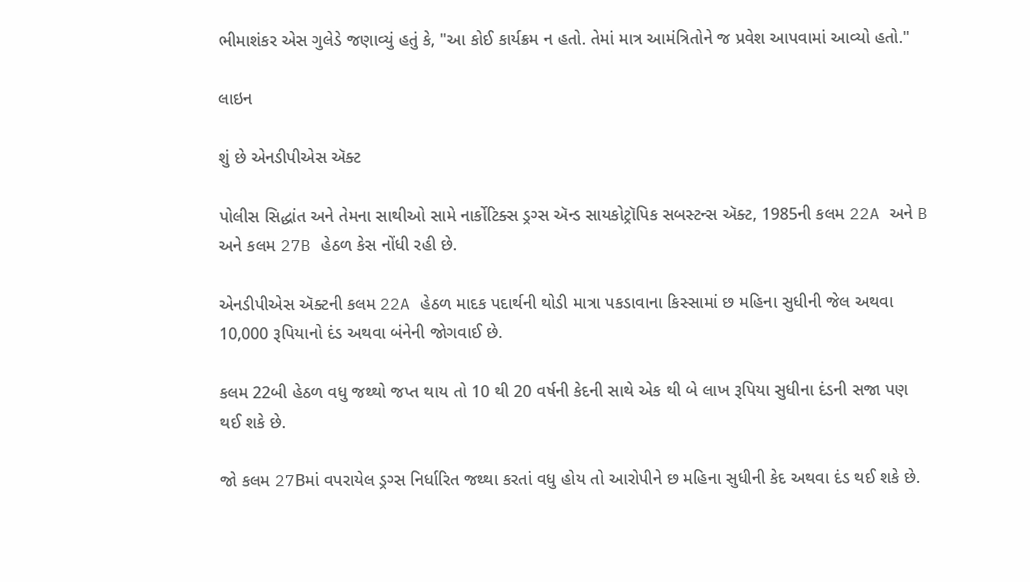ભીમાશંકર એસ ગુલેડે જણાવ્યું હતું કે, "આ કોઈ કાર્યક્રમ ન હતો. તેમાં માત્ર આમંત્રિતોને જ પ્રવેશ આપવામાં આવ્યો હતો."

લાઇન

શું છે એનડીપીએસ ઍક્ટ

પોલીસ સિદ્ધાંત અને તેમના સાથીઓ સામે નાર્કોટિક્સ ડ્રગ્સ ઍન્ડ સાયકોટ્રૉપિક સબસ્ટન્સ ઍક્ટ, 1985ની કલમ 22A અને B અને કલમ 27B હેઠળ કેસ નોંધી રહી છે.

એનડીપીએસ ઍક્ટની કલમ 22A હેઠળ માદક પદાર્થની થોડી માત્રા પકડાવાના કિસ્સામાં છ મહિના સુધીની જેલ અથવા 10,000 રૂપિયાનો દંડ અથવા બંનેની જોગવાઈ છે.

કલમ 22બી હેઠળ વધુ જથ્થો જપ્ત થાય તો 10 થી 20 વર્ષની કેદની સાથે એક થી બે લાખ રૂપિયા સુધીના દંડની સજા પણ થઈ શકે છે.

જો કલમ 27Bમાં વપરાયેલ ડ્રગ્સ નિર્ધારિત જથ્થા કરતાં વધુ હોય તો આરોપીને છ મહિના સુધીની કેદ અથવા દંડ થઈ શકે છે.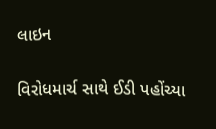લાઇન

વિરોધમાર્ચ સાથે ઈડી પહોંચ્યા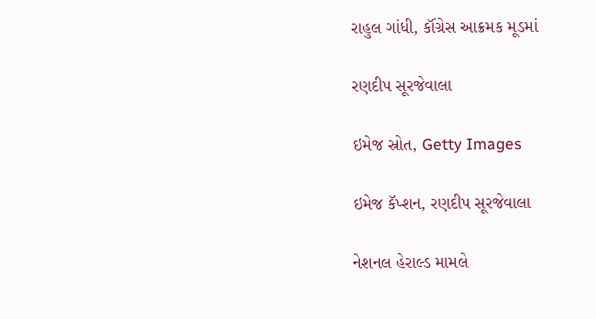રાહુલ ગાંધી, કૉંગ્રેસ આક્રમક મૂડમાં

રણદીપ સૂરજેવાલા

ઇમેજ સ્રોત, Getty Images

ઇમેજ કૅપ્શન, રણદીપ સૂરજેવાલા

નેશનલ હેરાલ્ડ મામલે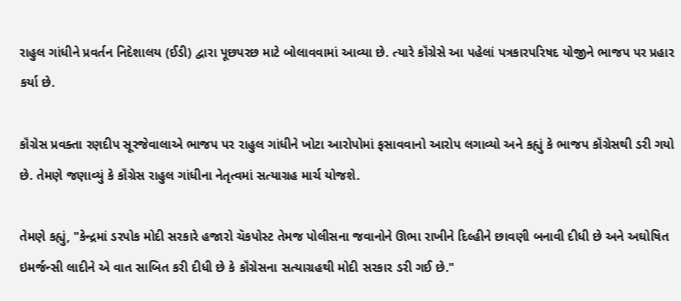રાહુલ ગાંધીને પ્રવર્તન નિદેશાલય (ઈડી) દ્વારા પૂછપરછ માટે બોલાવવામાં આવ્યા છે. ત્યારે કૉંગ્રેસે આ પહેલાં પત્રકારપરિષદ યોજીને ભાજપ પર પ્રહાર કર્યા છે.

કૉંગ્રેસ પ્રવક્તા રણદીપ સૂરજેવાલાએ ભાજપ પર રાહુલ ગાંધીને ખોટા આરોપોમાં ફસાવવાનો આરોપ લગાવ્યો અને કહ્યું કે ભાજપ કૉંગ્રેસથી ડરી ગયો છે. તેમણે જણાવ્યું કે કૉંગ્રેસ રાહુલ ગાંધીના નેતૃત્વમાં સત્યાગ્રહ માર્ચ યોજશે.

તેમણે કહ્યું, "કેન્દ્રમાં ડરપોક મોદી સરકારે હજારો ચૅકપોસ્ટ તેમજ પોલીસના જવાનોને ઊભા રાખીને દિલ્હીને છાવણી બનાવી દીધી છે અને અઘોષિત ઇમર્જન્સી લાદીને એ વાત સાબિત કરી દીધી છે કે કૉંગ્રેસના સત્યાગ્રહથી મોદી સરકાર ડરી ગઈ છે."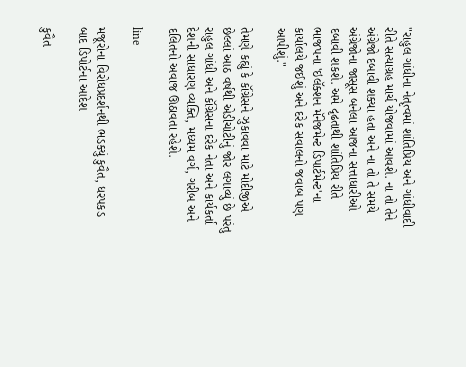"રાહુલ ગાંધીના નેતૃત્વમાં શાંતિપ્રિય અને ગાંધીવાદી રીતે સત્યાગ્રહ માર્ચ યોજવામાં આવશે. ના તો તેને અંગ્રેજો દબાવી શક્યા હતા અને ના તો તે સમયે અંગ્રેજોના જાસૂસ બનેલા આજના સત્તાધારીઓ દબાવી શકશે. અમે દૃઢતાથી શાંતિપ્રિય રીતે ભાજપના 'ઇલૅક્શન મૅનેજમેન્ટ ડિપાર્ટમેન્ટ'ના કાર્યાલયે જઈશું અને દરેક સવાલનો જવાબ પણ આપીશું."

તેમણે કહ્યું કે કૉંગ્રેસને ઝુકાવવા માટે મોદીજીએ છેલ્લાં આઠ વર્ષથી એડીચોટીનું જોર લગાવ્યું છે પરંતુ રાહુલ ગાંધી અને કૉંગ્રેસના દરેક નેતા અને કાર્યકર્તા દેશની સાધારણ વ્યક્તિ, મધ્યમ વર્ગ, ગરીબ અને દલિતનો અવાજ ઊઠાવતા રહેશે.

line

મજૂરોના વિરોધપ્રદર્શનથી ભડક્યું કુવૈત, ધરપકડ બાદ ડિપોર્ટના આદેશ

કુવૈત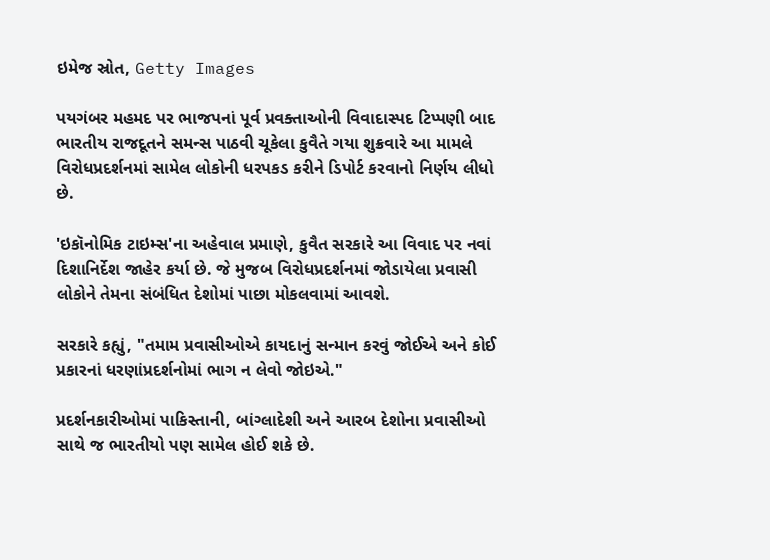ઇમેજ સ્રોત, Getty Images

પયગંબર મહમદ પર ભાજપનાં પૂર્વ પ્રવક્તાઓની વિવાદાસ્પદ ટિપ્પણી બાદ ભારતીય રાજદૂતને સમન્સ પાઠવી ચૂકેલા કુવૈતે ગયા શુક્રવારે આ મામલે વિરોધપ્રદર્શનમાં સામેલ લોકોની ધરપકડ કરીને ડિપોર્ટ કરવાનો નિર્ણય લીધો છે.

'ઇકૉનોમિક ટાઇમ્સ'ના અહેવાલ પ્રમાણે, કુવૈત સરકારે આ વિવાદ પર નવાં દિશાનિર્દેશ જાહેર કર્યા છે. જે મુજબ વિરોધપ્રદર્શનમાં જોડાયેલા પ્રવાસી લોકોને તેમના સંબંધિત દેશોમાં પાછા મોકલવામાં આવશે.

સરકારે કહ્યું, "તમામ પ્રવાસીઓએ કાયદાનું સન્માન કરવું જોઈએ અને કોઈ પ્રકારનાં ધરણાંપ્રદર્શનોમાં ભાગ ન લેવો જોઇએ."

પ્રદર્શનકારીઓમાં પાકિસ્તાની, બાંગ્લાદેશી અને આરબ દેશોના પ્રવાસીઓ સાથે જ ભારતીયો પણ સામેલ હોઈ શકે છે.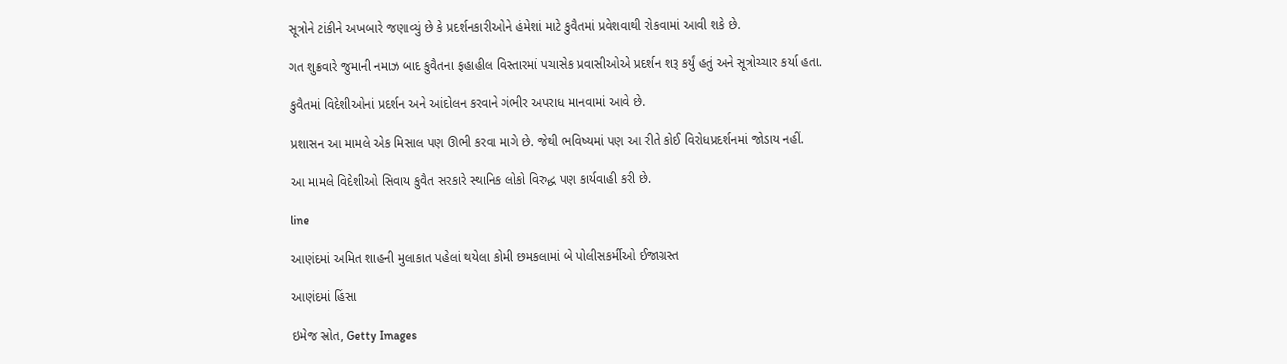સૂત્રોને ટાંકીને અખબારે જણાવ્યું છે કે પ્રદર્શનકારીઓને હંમેશાં માટે કુવૈતમાં પ્રવેશવાથી રોકવામાં આવી શકે છે.

ગત શુક્રવારે જુમાની નમાઝ બાદ કુવૈતના ફહાહીલ વિસ્તારમાં પચાસેક પ્રવાસીઓએ પ્રદર્શન શરૂ કર્યું હતું અને સૂત્રોચ્ચાર કર્યા હતા.

કુવૈતમાં વિદેશીઓનાં પ્રદર્શન અને આંદોલન કરવાને ગંભીર અપરાધ માનવામાં આવે છે.

પ્રશાસન આ મામલે એક મિસાલ પણ ઊભી કરવા માગે છે. જેથી ભવિષ્યમાં પણ આ રીતે કોઈ વિરોધપ્રદર્શનમાં જોડાય નહીં.

આ મામલે વિદેશીઓ સિવાય કુવૈત સરકારે સ્થાનિક લોકો વિરુદ્ધ પણ કાર્યવાહી કરી છે.

line

આણંદમાં અમિત શાહની મુલાકાત પહેલાં થયેલા કોમી છમકલામાં બે પોલીસકર્મીઓ ઈજાગ્રસ્ત

આણંદમાં હિંસા

ઇમેજ સ્રોત, Getty Images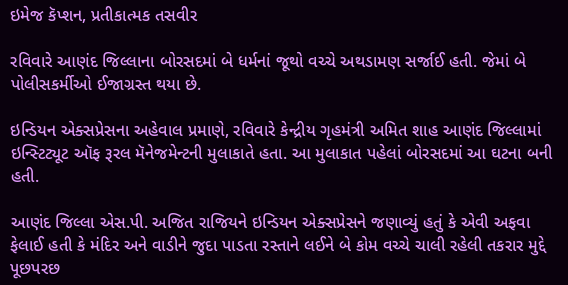ઇમેજ કૅપ્શન, પ્રતીકાત્મક તસવીર

રવિવારે આણંદ જિલ્લાના બોરસદમાં બે ધર્મનાં જૂથો વચ્ચે અથડામણ સર્જાઈ હતી. જેમાં બે પોલીસકર્મીઓ ઈજાગ્રસ્ત થયા છે.

ઇન્ડિયન એક્સપ્રેસના અહેવાલ પ્રમાણે, રવિવારે કેન્દ્રીય ગૃહમંત્રી અમિત શાહ આણંદ જિલ્લામાં ઇન્સ્ટિટ્યૂટ ઑફ રૂરલ મૅનેજમેન્ટની મુલાકાતે હતા. આ મુલાકાત પહેલાં બોરસદમાં આ ઘટના બની હતી.

આણંદ જિલ્લા એસ.પી. અજિત રાજિયને ઇન્ડિયન એક્સપ્રેસને જણાવ્યું હતું કે એવી અફવા ફેલાઈ હતી કે મંદિર અને વાડીને જુદા પાડતા રસ્તાને લઈને બે કોમ વચ્ચે ચાલી રહેલી તકરાર મુદ્દે પૂછપરછ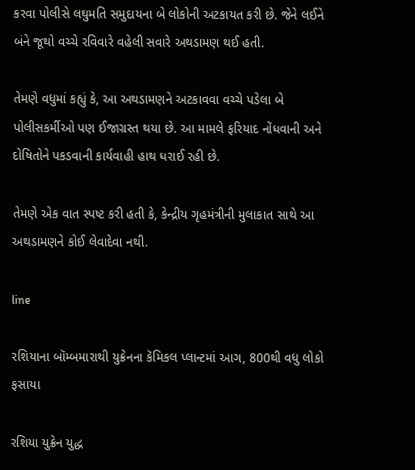કરવા પોલીસે લઘુમતિ સમુદાયના બે લોકોની અટકાયત કરી છે. જેને લઈને બંને જૂથો વચ્ચે રવિવારે વહેલી સવારે અથડામણ થઈ હતી.

તેમણે વધુમાં કહ્યું કે, આ અથડામણને અટકાવવા વચ્ચે પડેલા બે પોલીસકર્મીઓ પણ ઈજાગ્રસ્ત થયા છે. આ મામલે ફરિયાદ નોંધવાની અને દોષિતોને પકડવાની કાર્યવાહી હાથ ધરાઈ રહી છે.

તેમણે એક વાત સ્પષ્ટ કરી હતી કે, કેન્દ્રીય ગૃહમંત્રીની મુલાકાત સાથે આ અથડામણને કોઈ લેવાદેવા નથી.

line

રશિયાના બૉમ્બમારાથી યુક્રેનના કૅમિકલ પ્લાન્ટમાં આગ, 800થી વધુ લોકો ફસાયા

રશિયા યુક્રેન યુદ્ધ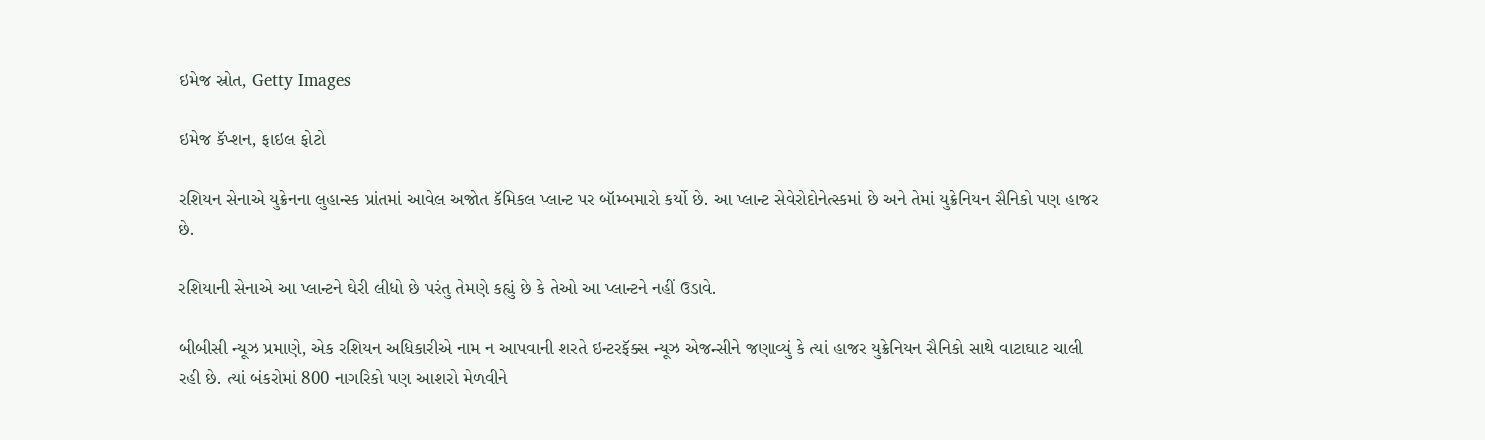ઇમેજ સ્રોત, Getty Images

ઇમેજ કૅપ્શન, ફાઇલ ફોટો

રશિયન સેનાએ યુક્રેનના લુહાન્સ્ક પ્રાંતમાં આવેલ અજોત કૅમિકલ પ્લાન્ટ પર બૉમ્બમારો કર્યો છે. આ પ્લાન્ટ સેવેરોદોનેત્સ્કમાં છે અને તેમાં યુક્રેનિયન સૈનિકો પણ હાજર છે.

રશિયાની સેનાએ આ પ્લાન્ટને ઘેરી લીધો છે પરંતુ તેમણે કહ્યું છે કે તેઓ આ પ્લાન્ટને નહીં ઉડાવે.

બીબીસી ન્યૂઝ પ્રમાણે, એક રશિયન અધિકારીએ નામ ન આપવાની શરતે ઇન્ટરફૅક્સ ન્યૂઝ એજન્સીને જણાવ્યું કે ત્યાં હાજર યુક્રેનિયન સૈનિકો સાથે વાટાઘાટ ચાલી રહી છે. ત્યાં બંકરોમાં 800 નાગરિકો પણ આશરો મેળવીને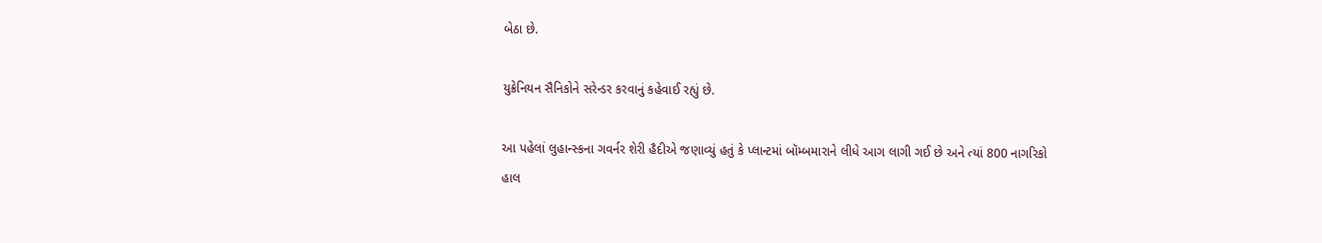બેઠા છે.

યુક્રેનિયન સૈનિકોને સરેન્ડર કરવાનું કહેવાઈ રહ્યું છે.

આ પહેલાં લુહાન્સ્કના ગવર્નર શેરી હૈદીએ જણાવ્યું હતું કે પ્લાન્ટમાં બૉમ્બમારાને લીધે આગ લાગી ગઈ છે અને ત્યાં 800 નાગરિકો હાલ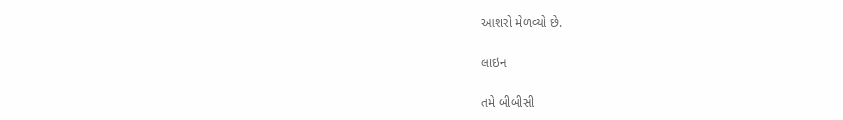આશરો મેળવ્યો છે.

લાઇન

તમે બીબીસી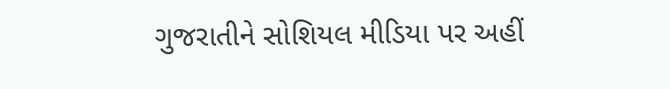ગુજરાતીને સોશિયલ મીડિયા પર અહીં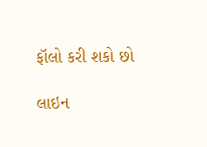ફૉલો કરી શકો છો

લાઇન